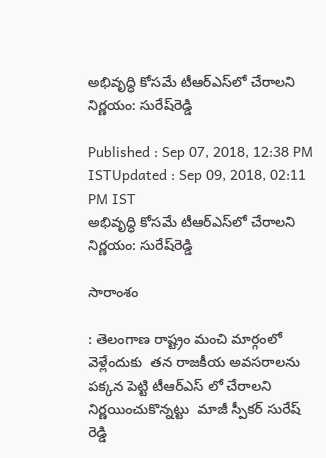అభివృద్ధి కోసమే టీఆర్ఎస్‌లో చేరాలని నిర్ణయం: సురేష్‌రెడ్డి

Published : Sep 07, 2018, 12:38 PM ISTUpdated : Sep 09, 2018, 02:11 PM IST
అభివృద్ధి కోసమే టీఆర్ఎస్‌లో చేరాలని నిర్ణయం: సురేష్‌రెడ్డి

సారాంశం

: తెలంగాణ రాష్ట్రం మంచి మార్గంలో వెళ్లేందుకు  తన రాజకీయ అవసరాలను పక్కన పెట్టి టీఆర్ఎస్ లో చేరాలని నిర్ణయించుకొన్నట్టు  మాజీ స్పీకర్ సురేష్ రెడ్డి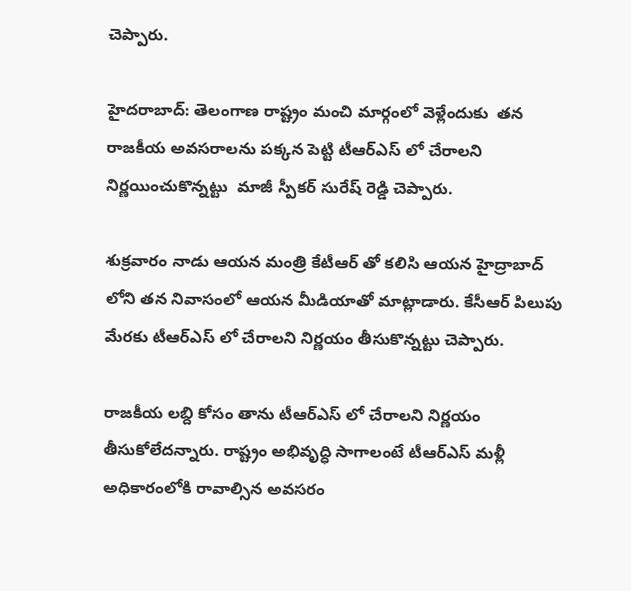చెప్పారు.

హైదరాబాద్: తెలంగాణ రాష్ట్రం మంచి మార్గంలో వెళ్లేందుకు  తన రాజకీయ అవసరాలను పక్కన పెట్టి టీఆర్ఎస్ లో చేరాలని నిర్ణయించుకొన్నట్టు  మాజీ స్పీకర్ సురేష్ రెడ్డి చెప్పారు.

శుక్రవారం నాడు ఆయన మంత్రి కేటీఆర్ తో కలిసి ఆయన హైద్రాబాద్ లోని తన నివాసంలో ఆయన మీడియాతో మాట్లాడారు. కేసీఆర్ పిలుపు మేరకు టీఆర్ఎస్ లో చేరాలని నిర్ణయం తీసుకొన్నట్టు చెప్పారు.

రాజకీయ లబ్ది కోసం తాను టీఆర్ఎస్ లో చేరాలని నిర్ణయం తీసుకోలేదన్నారు. రాష్ట్రం అభివృద్ధి సాగాలంటే టీఆర్ఎస్ మళ్లీ అధికారంలోకి రావాల్సిన అవసరం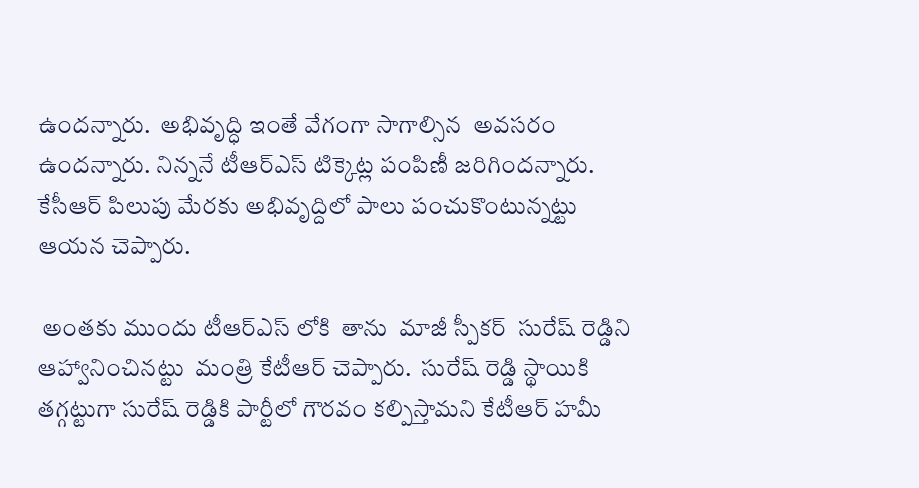ఉందన్నారు.  అభివృద్ధి ఇంతే వేగంగా సాగాల్సిన  అవసరం ఉందన్నారు. నిన్ననే టీఆర్ఎస్ టిక్కెట్ల పంపిణీ జరిగిందన్నారు. కేసీఆర్ పిలుపు మేరకు అభివృద్దిలో పాలు పంచుకొంటున్నట్టు ఆయన చెప్పారు.

 అంతకు ముందు టీఆర్ఎస్ లోకి  తాను  మాజీ స్పీకర్  సురేష్ రెడ్డిని ఆహ్వానించినట్టు  మంత్రి కేటీఆర్ చెప్పారు.  సురేష్ రెడ్డి స్థాయికి తగ్గట్టుగా సురేష్ రెడ్డికి పార్టీలో గౌరవం కల్పిస్తామని కేటీఆర్ హమీ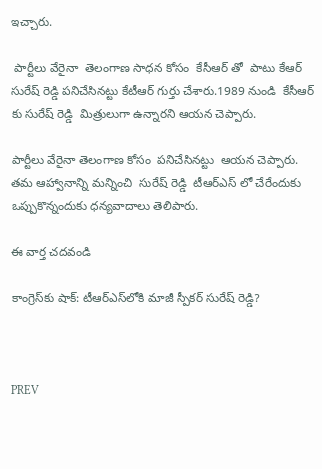ఇచ్చారు.

 పార్టీలు వేరైనా  తెలంగాణ సాధన కోసం  కేసీఆర్ తో  పాటు కేఆర్ సురేష్ రెడ్డి పనిచేసినట్టు కేటీఆర్ గుర్తు చేశారు.1989 నుండి  కేసీఆర్ కు సురేష్ రెడ్డి  మిత్రులుగా ఉన్నారని ఆయన చెప్పారు.

పార్టీలు వేరైనా తెలంగాణ కోసం  పనిచేసినట్టు  ఆయన చెప్పారు. తమ ఆహ్వానాన్ని మన్నించి  సురేష్ రెడ్డి  టీఆర్ఎస్ లో చేరేందుకు  ఒప్పుకొన్నందుకు ధన్యవాదాలు తెలిపారు.

ఈ వార్త చదవండి

కాంగ్రెస్‌కు షాక్: టీఆర్ఎస్‌లోకి మాజీ స్పీకర్ సురేష్ రెడ్డి?



PREV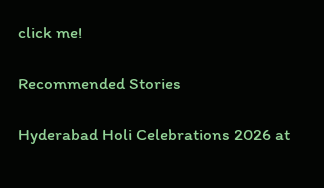click me!

Recommended Stories

Hyderabad Holi Celebrations 2026 at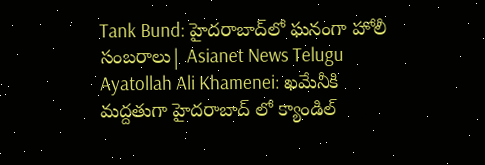Tank Bund: హైదరాబాద్‌లో ఘనంగా హోలీ సంబరాలు| Asianet News Telugu
Ayatollah Ali Khamenei: ఖమేనీకి మద్దతుగా హైదరాబాద్ లో క్యాండిల్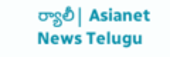ర్యాలీ| Asianet News Telugu